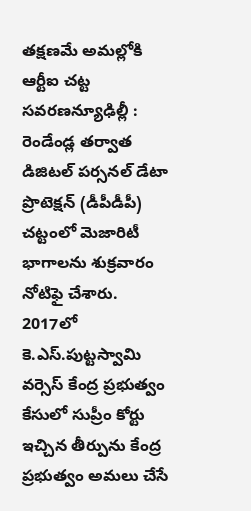తక్షణమే అమల్లోకి ఆర్టీఐ చట్ట సవరణన్యూఢిల్లీ : రెండేండ్ల తర్వాత డిజిటల్ పర్సనల్ డేటా ప్రొటెక్షన్ (డీపీడీపీ) చట్టంలో మెజారిటీ భాగాలను శుక్రవారం నోటిఫై చేశారు. 2017లో కె.ఎస్.పుట్టస్వామి వర్సెస్ కేంద్ర ప్రభుత్వం కేసులో సుప్రీం కోర్టు ఇచ్చిన తీర్పును కేంద్ర ప్రభుత్వం అమలు చేసే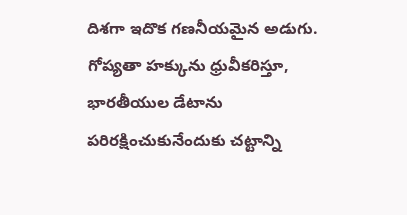దిశగా ఇదొక గణనీయమైన అడుగు. గోప్యతా హక్కును ధ్రువీకరిస్తూ, భారతీయుల డేటాను పరిరక్షించుకునేందుకు చట్టాన్ని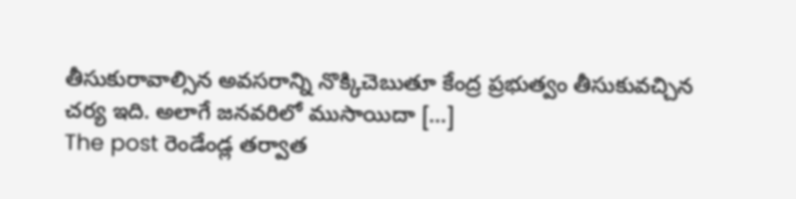తీసుకురావాల్సిన అవసరాన్ని నొక్కిచెబుతూ కేంద్ర ప్రభుత్వం తీసుకువచ్చిన చర్య ఇది. అలాగే జనవరిలో ముసాయిదా […]
The post రెండేండ్ల తర్వాత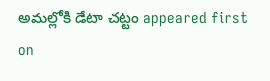అమల్లోకి డేటా చట్టం appeared first on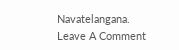Navatelangana.
Leave A Comment